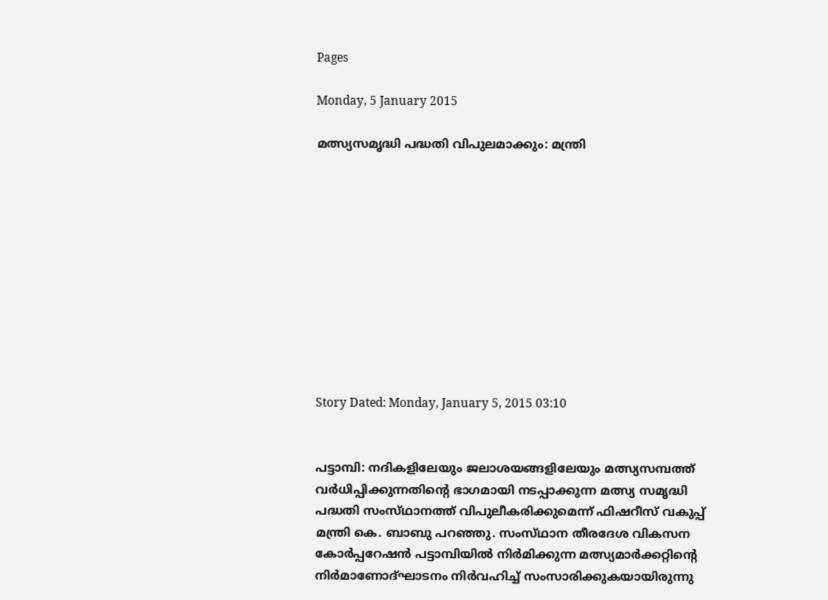Pages

Monday, 5 January 2015

മത്സ്യസമൃദ്ധി പദ്ധതി വിപുലമാക്കും: മന്ത്രി











Story Dated: Monday, January 5, 2015 03:10


പട്ടാമ്പി: നദികളിലേയും ജലാശയങ്ങളിലേയും മത്സ്യസമ്പത്ത്‌ വര്‍ധിപ്പിക്കുന്നതിന്റെ ഭാഗമായി നടപ്പാക്കുന്ന മത്സ്യ സമൃദ്ധി പദ്ധതി സംസ്‌ഥാനത്ത്‌ വിപുലീകരിക്കുമെന്ന്‌ ഫിഷറീസ്‌ വകുപ്പ്‌ മന്ത്രി കെ. ബാബു പറഞ്ഞു. സംസ്‌ഥാന തീരദേശ വികസന കോര്‍പ്പറേഷന്‍ പട്ടാമ്പിയില്‍ നിര്‍മിക്കുന്ന മത്സ്യമാര്‍ക്കറ്റിന്റെ നിര്‍മാണോദ്‌ഘാടനം നിര്‍വഹിച്ച്‌ സംസാരിക്കുകയായിരുന്നു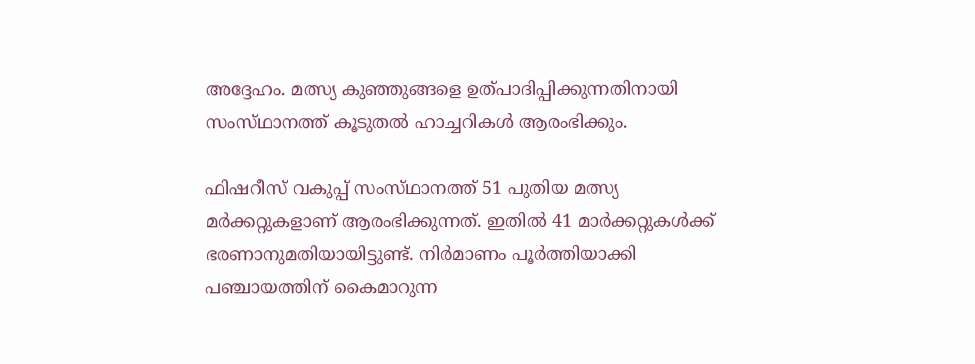അദ്ദേഹം. മത്സ്യ കുഞ്ഞുങ്ങളെ ഉത്‌പാദിപ്പിക്കുന്നതിനായി സംസ്‌ഥാനത്ത്‌ കൂടുതല്‍ ഹാച്ചറികള്‍ ആരംഭിക്കും.

ഫിഷറീസ്‌ വകുപ്പ്‌ സംസ്‌ഥാനത്ത്‌ 51 പുതിയ മത്സ്യ മര്‍ക്കറ്റുകളാണ്‌ ആരംഭിക്കുന്നത്‌. ഇതില്‍ 41 മാര്‍ക്കറ്റുകള്‍ക്ക്‌ ഭരണാനുമതിയായിട്ടുണ്ട്‌. നിര്‍മാണം പൂര്‍ത്തിയാക്കി പഞ്ചായത്തിന്‌ കൈമാറുന്ന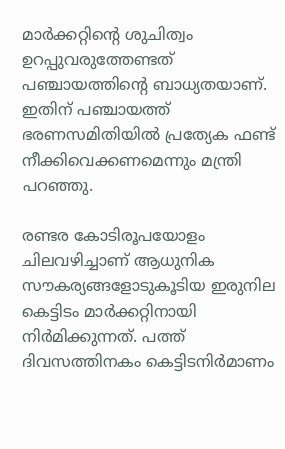മാര്‍ക്കറ്റിന്റെ ശുചിത്വം ഉറപ്പുവരുത്തേണ്ടത്‌ പഞ്ചായത്തിന്റെ ബാധ്യതയാണ്‌. ഇതിന്‌ പഞ്ചായത്ത്‌ ഭരണസമിതിയില്‍ പ്രത്യേക ഫണ്ട്‌ നീക്കിവെക്കണമെന്നും മന്ത്രി പറഞ്ഞു.

രണ്ടര കോടിരൂപയോളം ചിലവഴിച്ചാണ്‌ ആധുനിക സൗകര്യങ്ങളോടുകൂടിയ ഇരുനില കെട്ടിടം മാര്‍ക്കറ്റിനായി നിര്‍മിക്കുന്നത്‌. പത്ത്‌ ദിവസത്തിനകം കെട്ടിടനിര്‍മാണം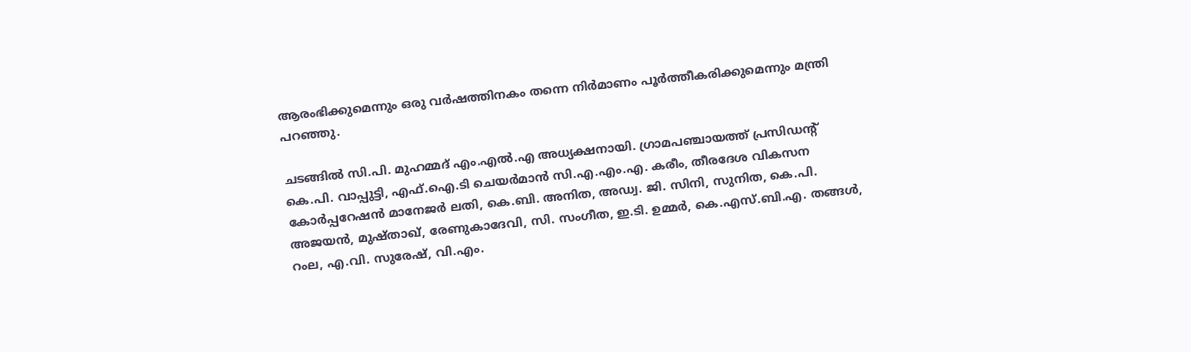ആരംഭിക്കുമെന്നും ഒരു വര്‍ഷത്തിനകം തന്നെ നിര്‍മാണം പൂര്‍ത്തീകരിക്കുമെന്നും മന്ത്രി പറഞ്ഞു.

ചടങ്ങില്‍ സി.പി. മുഹമ്മദ്‌ എം.എല്‍.എ അധ്യക്ഷനായി. ഗ്രാമപഞ്ചായത്ത്‌ പ്രസിഡന്റ്‌ കെ.പി. വാപ്പുട്ടി, എഫ്‌.ഐ.ടി ചെയര്‍മാന്‍ സി.എ.എം.എ. കരീം, തീരദേശ വികസന കോര്‍പ്പറേഷന്‍ മാനേജര്‍ ലതി, കെ.ബി. അനിത, അഡ്വ. ജി. സിനി, സുനിത, കെ.പി. അജയന്‍, മുഷ്‌താഖ്‌, രേണുകാദേവി, സി. സംഗീത, ഇ.ടി. ഉമ്മര്‍, കെ.എസ്‌.ബി.എ. തങ്ങള്‍, റംല, എ.വി. സുരേഷ്‌, വി.എം.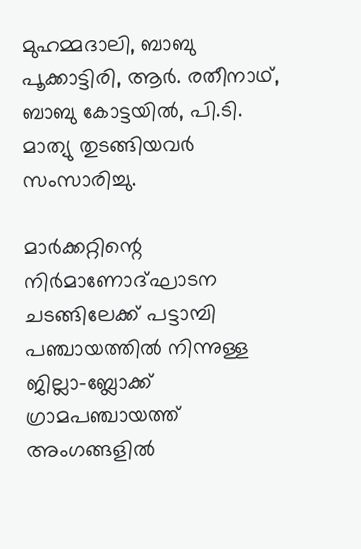മുഹമ്മദാലി, ബാബു പൂക്കാട്ടിരി, ആര്‍. രതീനാഥ്‌, ബാബു കോട്ടയില്‍, പി.ടി. മാത്യു തുടങ്ങിയവര്‍ സംസാരിച്ചു.

മാര്‍ക്കറ്റിന്റെ നിര്‍മാണോദ്‌ഘാടന ചടങ്ങിലേക്ക്‌ പട്ടാമ്പി പഞ്ചായത്തില്‍ നിന്നുള്ള ജില്ലാ-ബ്ലോക്ക്‌ ഗ്രാമപഞ്ചായത്ത്‌ അംഗങ്ങളില്‍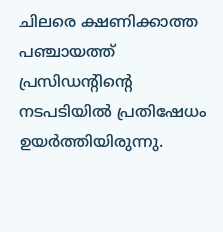ചിലരെ ക്ഷണിക്കാത്ത പഞ്ചായത്ത്‌ പ്രസിഡന്റിന്റെ നടപടിയില്‍ പ്രതിഷേധം ഉയര്‍ത്തിയിരുന്നു.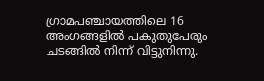ഗ്രാമപഞ്ചായത്തിലെ 16 അംഗങ്ങളില്‍ പകുതുപേരും ചടങ്ങില്‍ നിന്ന്‌ വിട്ടുനിന്നു.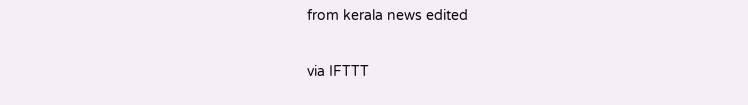from kerala news edited

via IFTTT